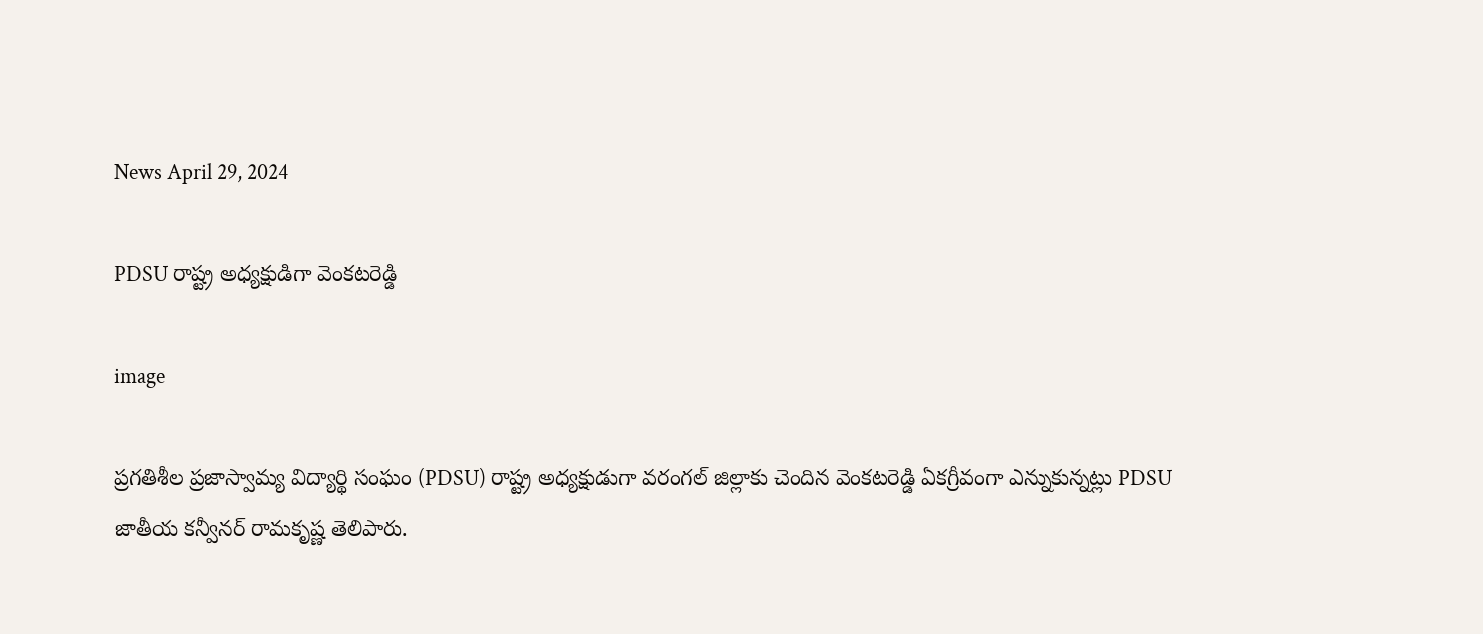News April 29, 2024

PDSU రాష్ట్ర అధ్యక్షుడిగా వెంకటరెడ్డి

image

ప్రగతిశీల ప్రజాస్వామ్య విద్యార్థి సంఘం (PDSU) రాష్ట్ర అధ్యక్షుడుగా వరంగల్ జిల్లాకు చెందిన వెంకటరెడ్డి ఏకగ్రీవంగా ఎన్నుకున్నట్లు PDSU జాతీయ కన్వీనర్ రామకృష్ణ తెలిపారు.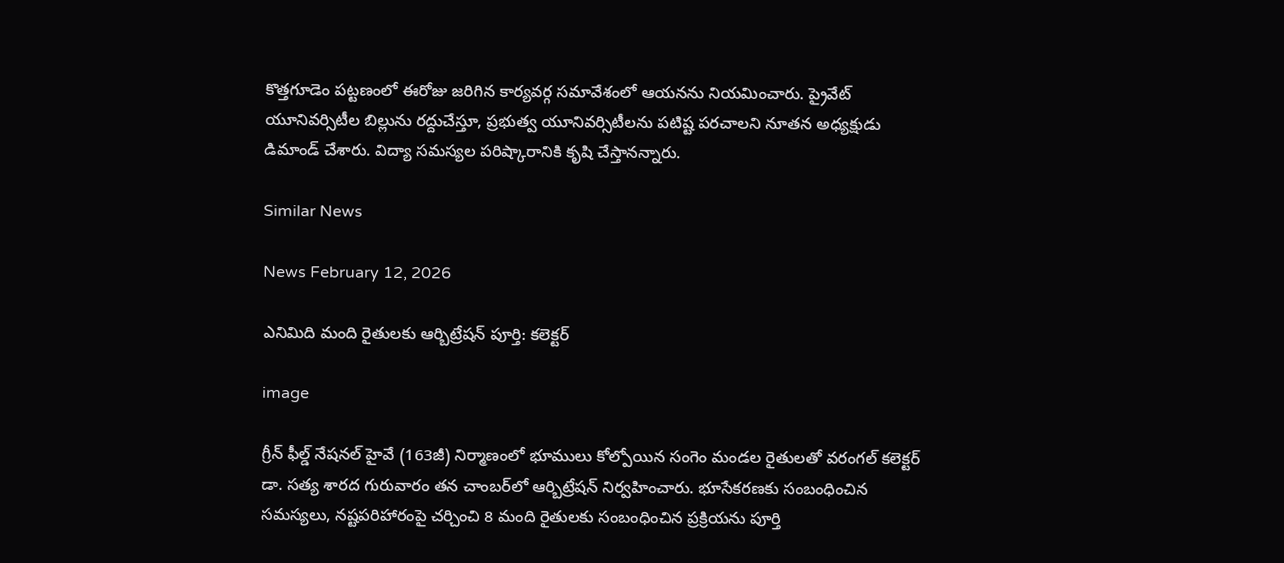కొత్తగూడెం పట్టణంలో ఈరోజు జరిగిన కార్యవర్గ సమావేశంలో ఆయనను నియమించారు. ప్రైవేట్ యూనివర్సిటీల బిల్లును రద్దుచేస్తూ, ప్రభుత్వ యూనివర్సిటీలను పటిష్ట పరచాలని నూతన అధ్యక్షుడు డిమాండ్ చేశారు. విద్యా సమస్యల పరిష్కారానికి కృషి చేస్తానన్నారు.

Similar News

News February 12, 2026

ఎనిమిది మంది రైతులకు ఆర్బిట్రేషన్ పూర్తి: కలెక్టర్

image

గ్రీన్ ఫీల్డ్ నేషనల్ హైవే (163జీ) నిర్మాణంలో భూములు కోల్పోయిన సంగెం మండల రైతులతో వరంగల్ కలెక్టర్ డా. సత్య శారద గురువారం తన చాంబర్‌లో ఆర్బిట్రేషన్ నిర్వహించారు. భూసేకరణకు సంబంధించిన సమస్యలు, నష్టపరిహారంపై చర్చించి 8 మంది రైతులకు సంబంధించిన ప్రక్రియను పూర్తి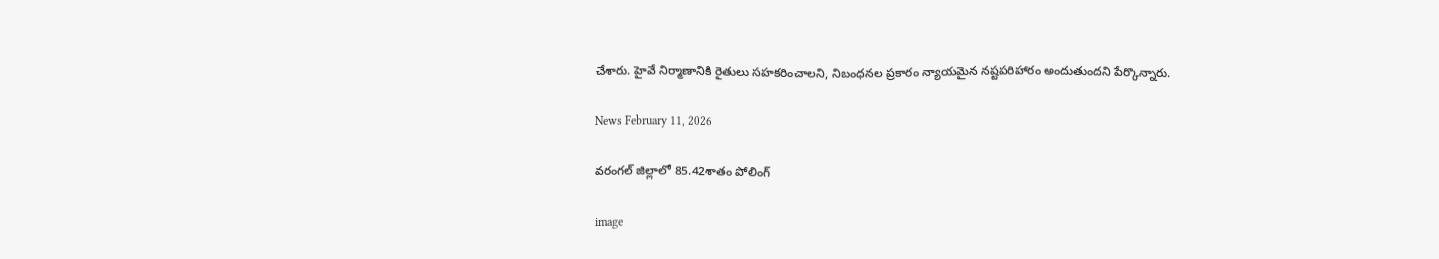చేశారు. హైవే నిర్మాణానికి రైతులు సహకరించాలని, నిబంధనల ప్రకారం న్యాయమైన నష్టపరిహారం అందుతుందని పేర్కొన్నారు.

News February 11, 2026

వరంగల్ జిల్లాలో 85.42శాతం పోలింగ్

image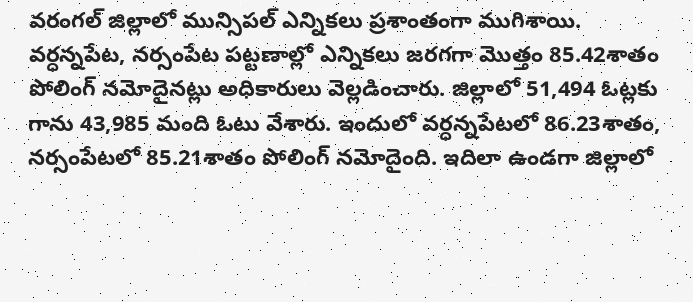వరంగల్ జిల్లాలో మున్సిపల్ ఎన్నికలు ప్రశాంతంగా ముగిశాయి. వర్ధన్నపేట, నర్సంపేట పట్టణాల్లో ఎన్నికలు జరగగా మొత్తం 85.42శాతం పోలింగ్ నమోదైనట్లు అధికారులు వెల్లడించారు. జిల్లాలో 51,494 ఓట్లకు గాను 43,985 మంది ఓటు వేశారు. ఇందులో వర్ధన్నపేటలో 86.23శాతం, నర్సంపేటలో 85.21శాతం పోలింగ్ నమోదైంది. ఇదిలా ఉండగా జిల్లాలో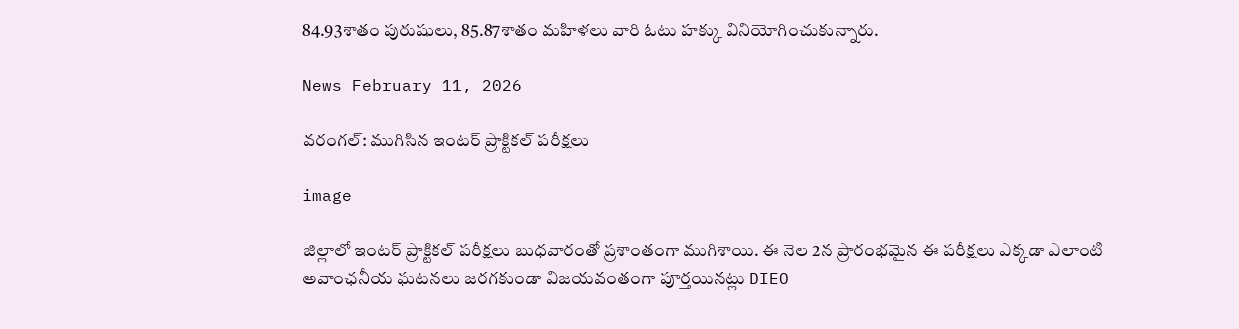84.93శాతం పురుషులు, 85.87శాతం మహిళలు వారి ఓటు హక్కు వినియోగించుకున్నారు.

News February 11, 2026

వరంగల్: ముగిసిన ఇంటర్ ప్రాక్టికల్ పరీక్షలు

image

జిల్లాలో ఇంటర్ ప్రాక్టికల్ పరీక్షలు బుధవారంతో ప్రశాంతంగా ముగిశాయి. ఈ నెల 2న ప్రారంభమైన ఈ పరీక్షలు ఎక్కడా ఎలాంటి అవాంఛనీయ ఘటనలు జరగకుండా విజయవంతంగా పూర్తయినట్లు DIEO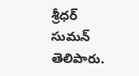శ్రీధర్ సుమన్ తెలిపారు.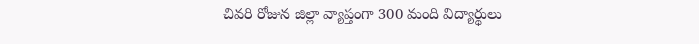చివరి రోజున జిల్లా వ్యాప్తంగా 300 మంది విద్యార్థులు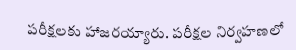పరీక్షలకు హాజరయ్యారు. పరీక్షల నిర్వహణలో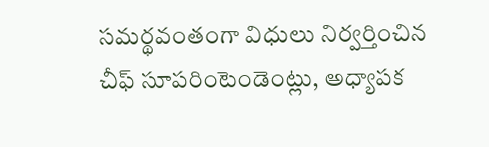సమర్థవంతంగా విధులు నిర్వర్తించిన చీఫ్ సూపరింటెండెంట్లు, అధ్యాపక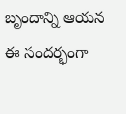బృందాన్ని ఆయన ఈ సందర్భంగా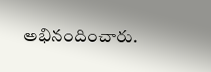అభినందించారు.